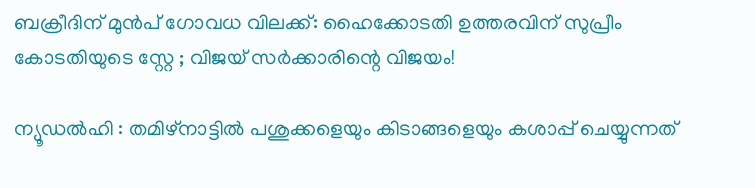ബക്രീദിന് മുൻപ് ഗോവധ വിലക്ക്: ഹൈക്കോടതി ഉത്തരവിന് സുപ്രീം കോടതിയുടെ സ്റ്റേ ; വിജയ് സർക്കാരിന്റെ വിജയം!

ന്യൂഡൽഹി : തമിഴ്നാട്ടിൽ പശുക്കളെയും കിടാങ്ങളെയും കശാപ്പ് ചെയ്യുന്നത്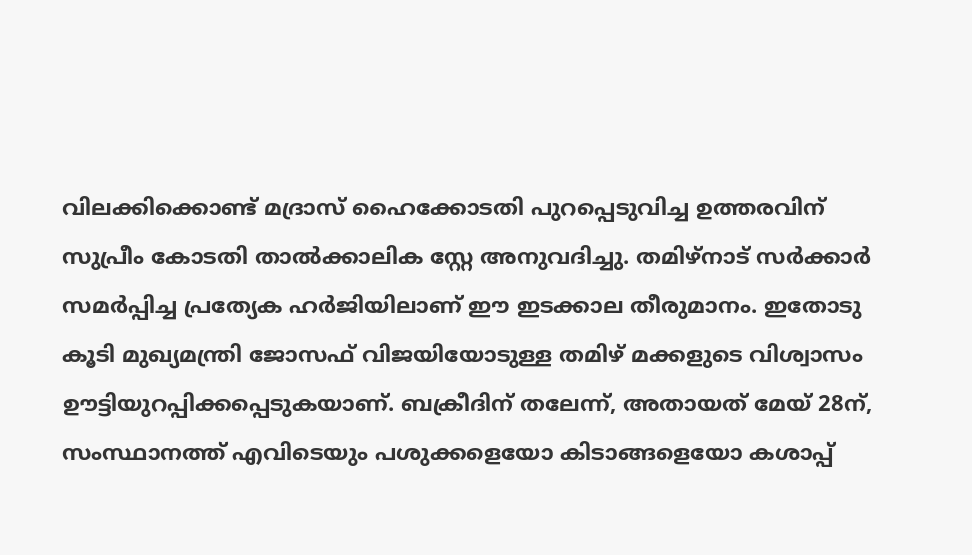വിലക്കിക്കൊണ്ട് മദ്രാസ് ഹൈക്കോടതി പുറപ്പെടുവിച്ച ഉത്തരവിന് സുപ്രീം കോടതി താൽക്കാലിക സ്റ്റേ അനുവദിച്ചു. തമിഴ്നാട് സർക്കാർ സമർപ്പിച്ച പ്രത്യേക ഹർജിയിലാണ് ഈ ഇടക്കാല തീരുമാനം. ഇതോടു കൂടി മുഖ്യമന്ത്രി ജോസഫ് വിജയിയോടുള്ള തമിഴ് മക്കളുടെ വിശ്വാസം ഊട്ടിയുറപ്പിക്കപ്പെടുകയാണ്. ബക്രീദിന് തലേന്ന്, അതായത് മേയ് 28ന്, സംസ്ഥാനത്ത് എവിടെയും പശുക്കളെയോ കിടാങ്ങളെയോ കശാപ്പ്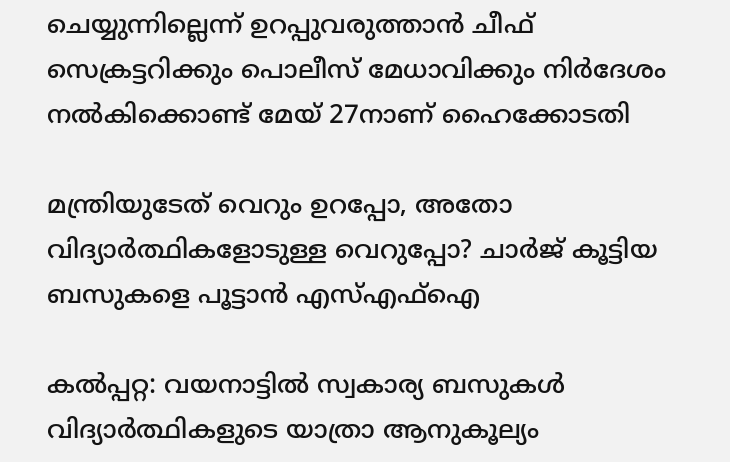ചെയ്യുന്നില്ലെന്ന് ഉറപ്പുവരുത്താൻ ചീഫ് സെക്രട്ടറിക്കും പൊലീസ് മേധാവിക്കും നിർദേശം നൽകിക്കൊണ്ട് മേയ് 27നാണ് ഹൈക്കോടതി

മന്ത്രിയുടേത് വെറും ഉറപ്പോ, അതോ വിദ്യാർത്ഥികളോടുള്ള വെറുപ്പോ? ചാർജ് കൂട്ടിയ ബസുകളെ പൂട്ടാൻ എസ്എഫ്ഐ

കൽപ്പറ്റ: വയനാട്ടിൽ സ്വകാര്യ ബസുകൾ വിദ്യാർത്ഥികളുടെ യാത്രാ ആനുകൂല്യം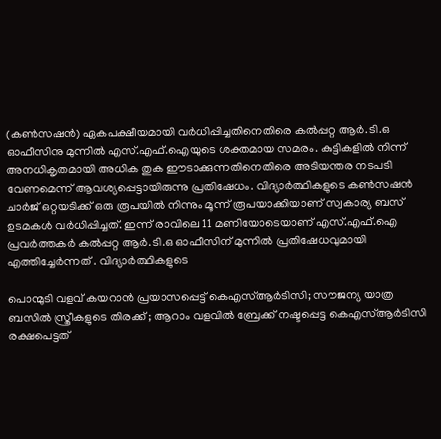(കൺസഷൻ) ഏകപക്ഷീയമായി വർധിപ്പിച്ചതിനെതിരെ കൽപ്പറ്റ ആർ.ടി.ഒ ഓഫീസിനു മുന്നിൽ എസ്.എഫ്.ഐയുടെ ശക്തമായ സമരം. കുട്ടികളിൽ നിന്ന് അനധികൃതമായി അധിക തുക ഈടാക്കുന്നതിനെതിരെ അടിയന്തര നടപടി വേണമെന്ന് ആവശ്യപ്പെട്ടായിരുന്നു പ്രതിഷേധം. വിദ്യാർത്ഥികളുടെ കൺസഷൻ ചാർജ് ഒറ്റയടിക്ക് ഒരു രൂപയിൽ നിന്നും മൂന്ന് രൂപയാക്കിയാണ് സ്വകാര്യ ബസ് ഉടമകൾ വർധിപ്പിച്ചത്. ഇന്ന് രാവിലെ 11 മണിയോടെയാണ് എസ്.എഫ്.ഐ പ്രവർത്തകർ കൽപ്പറ്റ ആർ.ടി.ഒ ഓഫീസിന് മുന്നിൽ പ്രതിഷേധവുമായി എത്തിച്ചേർന്നത് . വിദ്യാർത്ഥികളുടെ

പൊന്മുടി വളവ് കയറാൻ പ്രയാസപ്പെട്ട് കെഎസ്ആർടിസി; സൗജന്യ യാത്ര ബസിൽ സ്ത്രീകളുടെ തിരക്ക് ; ആറാം വളവിൽ ബ്രേക്ക് നഷ്ടപ്പെട്ട കെഎസ്ആർടിസി രക്ഷപെട്ടത്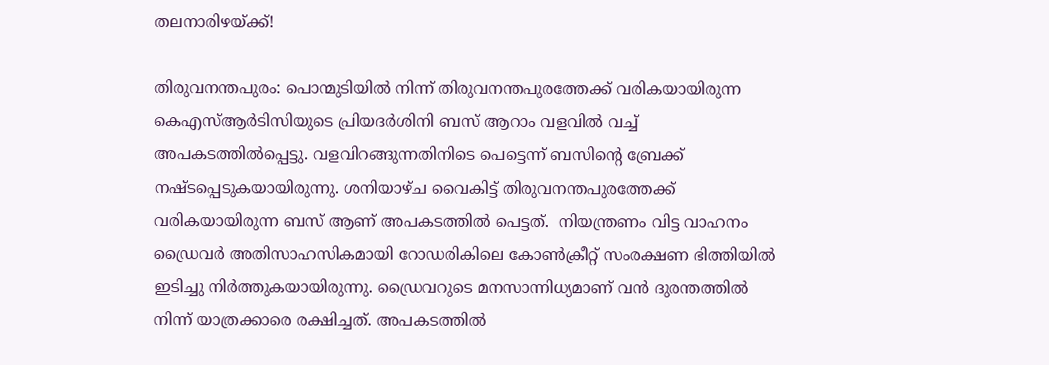തലനാരിഴയ്ക്ക്!

തിരുവനന്തപുരം: പൊന്മുടിയിൽ നിന്ന് തിരുവനന്തപുരത്തേക്ക് വരികയായിരുന്ന കെഎസ്ആർടിസിയുടെ പ്രിയദർശിനി ബസ് ആറാം വളവിൽ വച്ച് അപകടത്തിൽപ്പെട്ടു. വളവിറങ്ങുന്നതിനിടെ പെട്ടെന്ന് ബസിന്റെ ബ്രേക്ക് നഷ്ടപ്പെടുകയായിരുന്നു. ശനിയാഴ്ച വൈകിട്ട് തിരുവനന്തപുരത്തേക്ക് വരികയായിരുന്ന ബസ് ആണ് അപകടത്തിൽ പെട്ടത്.  നിയന്ത്രണം വിട്ട വാഹനം ഡ്രൈവർ അതിസാഹസികമായി റോഡരികിലെ കോൺക്രീറ്റ് സംരക്ഷണ ഭിത്തിയിൽ ഇടിച്ചു നിർത്തുകയായിരുന്നു. ഡ്രൈവറുടെ മനസാന്നിധ്യമാണ് വൻ ദുരന്തത്തിൽ നിന്ന് യാത്രക്കാരെ രക്ഷിച്ചത്. അപകടത്തിൽ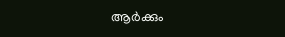ആർക്കും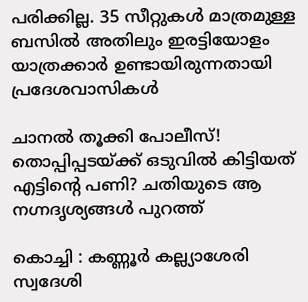പരിക്കില്ല. 35 സീറ്റുകൾ മാത്രമുള്ള ബസിൽ അതിലും ഇരട്ടിയോളം യാത്രക്കാർ ഉണ്ടായിരുന്നതായി പ്രദേശവാസികൾ

ചാനൽ തൂക്കി പോലീസ്! തൊപ്പിപ്പടയ്ക്ക് ഒടുവിൽ കിട്ടിയത് എട്ടിന്റെ പണി? ചതിയുടെ ആ നഗ്നദൃശ്യങ്ങൾ പുറത്ത്

കൊച്ചി : കണ്ണൂർ കല്ല്യാശേരി സ്വദേശി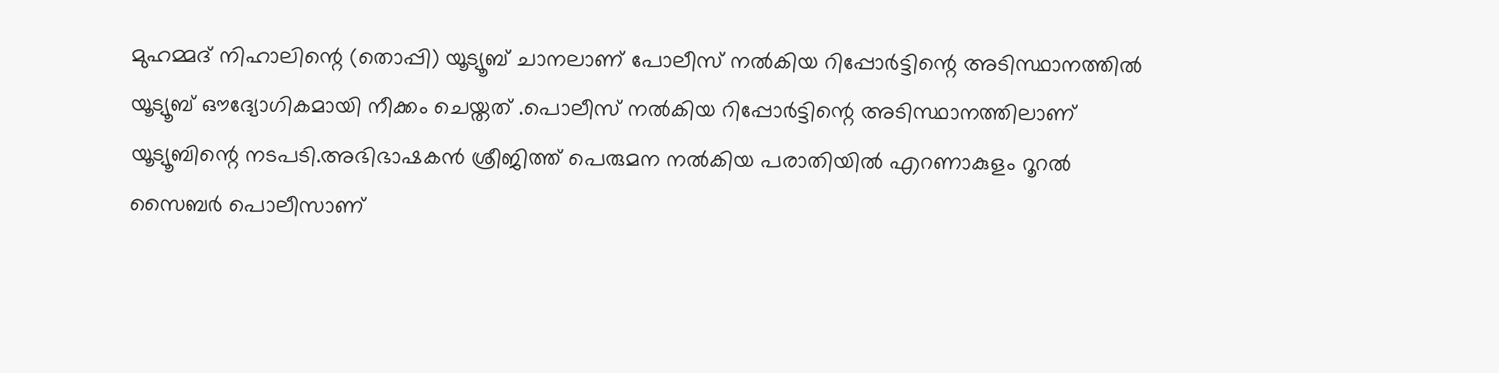മുഹമ്മദ് നിഹാലിന്റെ (തൊപ്പി) യൂട്യൂബ് ചാനലാണ് പോലീസ് നൽകിയ റിപ്പോർട്ടിന്റെ അടിസ്ഥാനത്തിൽ യൂട്യൂബ് ഔദ്യോഗികമായി നീക്കം ചെയ്തത് .പൊലീസ് നല്‍കിയ റിപ്പോര്‍ട്ടിന്റെ അടിസ്ഥാനത്തിലാണ് യൂട്യൂബിന്റെ നടപടി.അഭിഭാഷകന്‍ ശ്രീജിത്ത് പെരുമന നല്‍കിയ പരാതിയില്‍ എറണാകുളം റൂറല്‍ സൈബര്‍ പൊലീസാണ്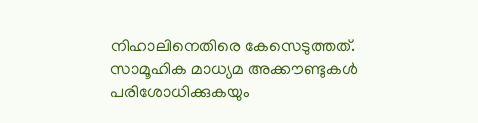നിഹാലിനെതിരെ കേസെടുത്തത്. സാമൂഹിക മാധ്യമ അക്കൗണ്ടുകള്‍ പരിശോധിക്കുകയും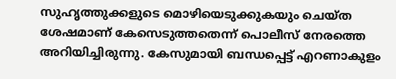സുഹൃത്തുക്കളുടെ മൊഴിയെടുക്കുകയും ചെയ്ത ശേഷമാണ് കേസെടുത്തതെന്ന് പൊലീസ് നേരത്തെ അറിയിച്ചിരുന്നു. കേസുമായി ബന്ധപ്പെട്ട് എറണാകുളം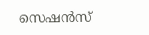സെഷന്‍സ്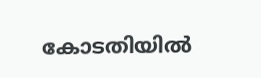കോടതിയില്‍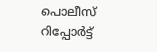പൊലീസ് റിപ്പോര്‍ട്ട്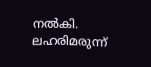നല്‍കി. ലഹരിമരുന്ന്